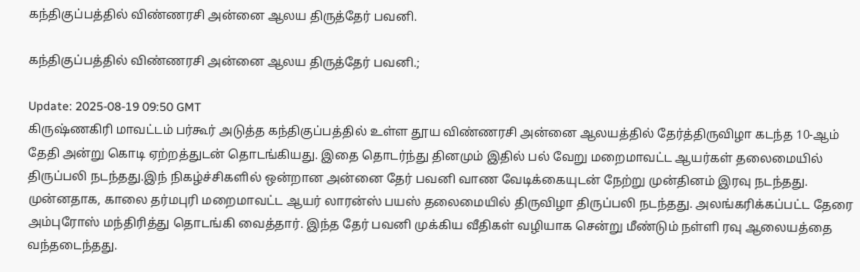கந்திகுப்பத்தில் விண்ணரசி அன்னை ஆலய திருத்தேர் பவனி.

கந்திகுப்பத்தில் விண்ணரசி அன்னை ஆலய திருத்தேர் பவனி.;

Update: 2025-08-19 09:50 GMT
கிருஷ்ணகிரி மாவட்டம் பர்கூர் அடுத்த கந்திகுப்பத்தில் உள்ள தூய விண்ணரசி அன்னை ஆலயத்தில் தேர்த்திருவிழா கடந்த 10-ஆம் தேதி அன்று கொடி ஏற்றத்துடன் தொடங்கியது. இதை தொடர்ந்து தினமும் இதில் பல் வேறு மறைமாவட்ட ஆயர்கள் தலைமையில் திருப்பலி நடந்தது.இந் நிகழ்ச்சிகளில் ஒன்றான அன்னை தேர் பவனி வாண வேடிக்கையுடன் நேற்று முன்தினம் இரவு நடந்தது. முன்னதாக, காலை தர்மபுரி மறைமாவட்ட ஆயர் லாரன்ஸ் பயஸ் தலைமையில் திருவிழா திருப்பலி நடந்தது. அலங்கரிக்கப்பட்ட தேரை அம்புரோஸ் மந்திரித்து தொடங்கி வைத்தார். இந்த தேர் பவனி முக்கிய வீதிகள் வழியாக சென்று மீண்டும் நள்ளி ரவு ஆலையத்தை வந்தடைந்தது.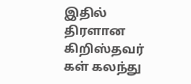இதில் திரளான கிறிஸ்தவர் கள் கலந்து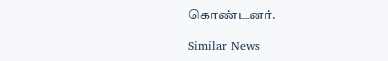கொண்டனர்.

Similar News